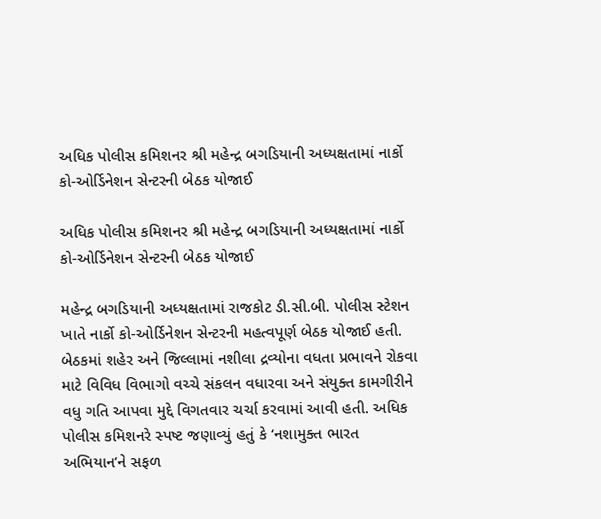અધિક પોલીસ કમિશનર શ્રી મહેન્દ્ર બગડિયાની અધ્યક્ષતામાં નાર્કો કો-ઓર્ડિનેશન સેન્ટરની બેઠક યોજાઈ

અધિક પોલીસ કમિશનર શ્રી મહેન્દ્ર બગડિયાની અધ્યક્ષતામાં નાર્કો કો-ઓર્ડિનેશન સેન્ટરની બેઠક યોજાઈ

મહેન્દ્ર બગડિયાની અધ્યક્ષતામાં રાજકોટ ડી.સી.બી. પોલીસ સ્ટેશન ખાતે નાર્કો કો-ઓર્ડિનેશન સેન્ટરની મહત્વપૂર્ણ બેઠક યોજાઈ હતી. બેઠકમાં શહેર અને જિલ્લામાં નશીલા દ્રવ્યોના વધતા પ્રભાવને રોકવા માટે વિવિધ વિભાગો વચ્ચે સંકલન વધારવા અને સંયુક્ત કામગીરીને વધુ ગતિ આપવા મુદ્દે વિગતવાર ચર્ચા કરવામાં આવી હતી. અધિક પોલીસ કમિશનરે સ્પષ્ટ જણાવ્યું હતું કે ‘નશામુક્ત ભારત અભિયાન’ને સફળ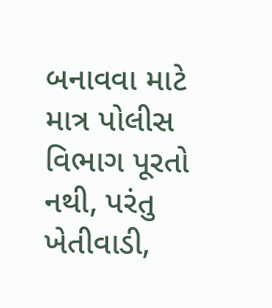બનાવવા માટે માત્ર પોલીસ વિભાગ પૂરતો નથી, પરંતુ ખેતીવાડી,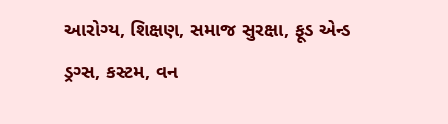આરોગ્ય, શિક્ષણ, સમાજ સુરક્ષા, ફૂડ એન્ડ ડ્રગ્સ, કસ્ટમ, વન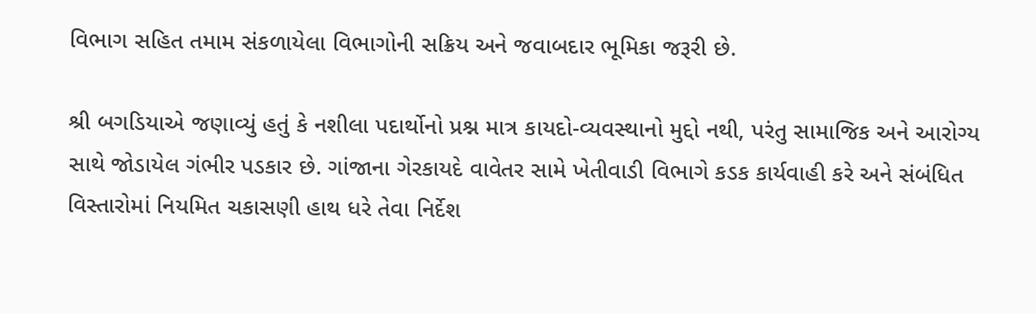વિભાગ સહિત તમામ સંકળાયેલા વિભાગોની સક્રિય અને જવાબદાર ભૂમિકા જરૂરી છે.

શ્રી બગડિયાએ જણાવ્યું હતું કે નશીલા પદાર્થોનો પ્રશ્ન માત્ર કાયદો-વ્યવસ્થાનો મુદ્દો નથી, પરંતુ સામાજિક અને આરોગ્ય સાથે જોડાયેલ ગંભીર પડકાર છે. ગાંજાના ગેરકાયદે વાવેતર સામે ખેતીવાડી વિભાગે કડક કાર્યવાહી કરે અને સંબંધિત વિસ્તારોમાં નિયમિત ચકાસણી હાથ ધરે તેવા નિર્દેશ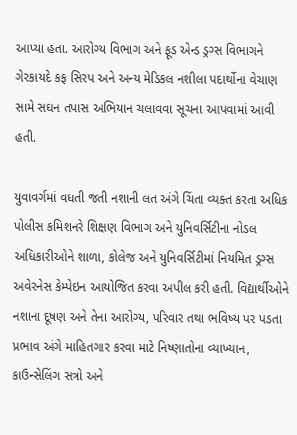આપ્યા હતા. આરોગ્ય વિભાગ અને ફૂડ એન્ડ ડ્રગ્સ વિભાગને ગેરકાયદે કફ સિરપ અને અન્ય મેડિકલ નશીલા પદાર્થોના વેચાણ સામે સઘન તપાસ અભિયાન ચલાવવા સૂચના આપવામાં આવી હતી.

યુવાવર્ગમાં વધતી જતી નશાની લત અંગે ચિંતા વ્યક્ત કરતા અધિક પોલીસ કમિશનરે શિક્ષણ વિભાગ અને યુનિવર્સિટીના નોડલ અધિકારીઓને શાળા, કોલેજ અને યુનિવર્સિટીમાં નિયમિત ડ્રગ્સ અવેરનેસ કેમ્પેઇન આયોજિત કરવા અપીલ કરી હતી. વિદ્યાર્થીઓને નશાના દૂષણ અને તેના આરોગ્ય, પરિવાર તથા ભવિષ્ય પર પડતા પ્રભાવ અંગે માહિતગાર કરવા માટે નિષ્ણાતોના વ્યાખ્યાન, કાઉન્સેલિંગ સત્રો અને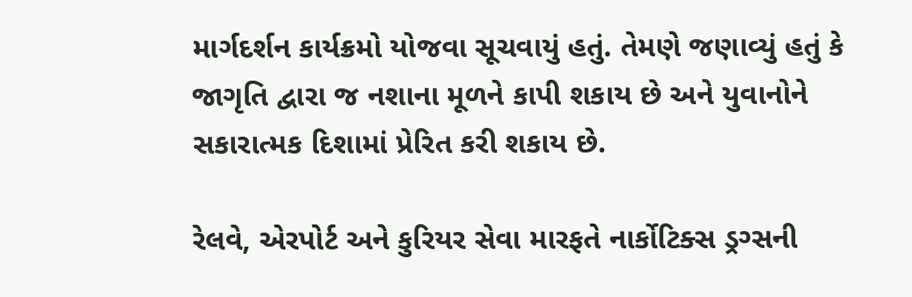માર્ગદર્શન કાર્યક્રમો યોજવા સૂચવાયું હતું. તેમણે જણાવ્યું હતું કે જાગૃતિ દ્વારા જ નશાના મૂળને કાપી શકાય છે અને યુવાનોને સકારાત્મક દિશામાં પ્રેરિત કરી શકાય છે.

રેલવે, એરપોર્ટ અને કુરિયર સેવા મારફતે નાર્કોટિક્સ ડ્રગ્સની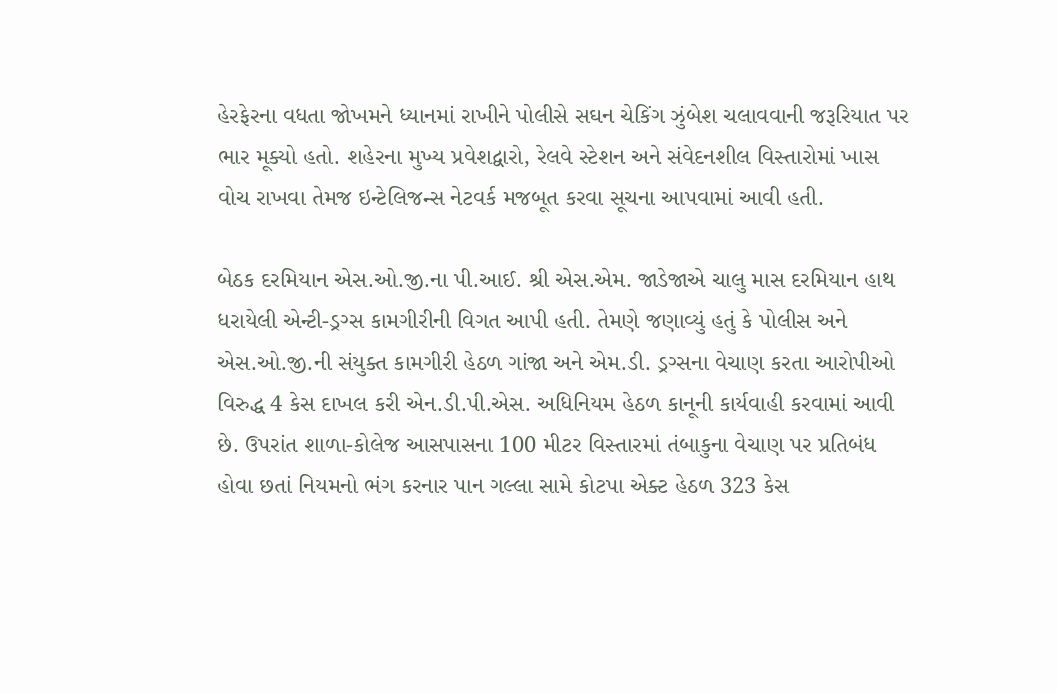હેરફેરના વધતા જોખમને ધ્યાનમાં રાખીને પોલીસે સઘન ચેકિંગ ઝુંબેશ ચલાવવાની જરૂરિયાત પર ભાર મૂક્યો હતો. શહેરના મુખ્ય પ્રવેશદ્વારો, રેલવે સ્ટેશન અને સંવેદનશીલ વિસ્તારોમાં ખાસ વોચ રાખવા તેમજ ઇન્ટેલિજન્સ નેટવર્ક મજબૂત કરવા સૂચના આપવામાં આવી હતી.

બેઠક દરમિયાન એસ.ઓ.જી.ના પી.આઈ. શ્રી એસ.એમ. જાડેજાએ ચાલુ માસ દરમિયાન હાથ ધરાયેલી એન્ટી-ડ્રગ્સ કામગીરીની વિગત આપી હતી. તેમણે જણાવ્યું હતું કે પોલીસ અને એસ.ઓ.જી.ની સંયુક્ત કામગીરી હેઠળ ગાંજા અને એમ.ડી. ડ્રગ્સના વેચાણ કરતા આરોપીઓ વિરુદ્ધ 4 કેસ દાખલ કરી એન.ડી.પી.એસ. અધિનિયમ હેઠળ કાનૂની કાર્યવાહી કરવામાં આવી છે. ઉપરાંત શાળા-કોલેજ આસપાસના 100 મીટર વિસ્તારમાં તંબાકુના વેચાણ પર પ્રતિબંધ હોવા છતાં નિયમનો ભંગ કરનાર પાન ગલ્લા સામે કોટપા એક્ટ હેઠળ 323 કેસ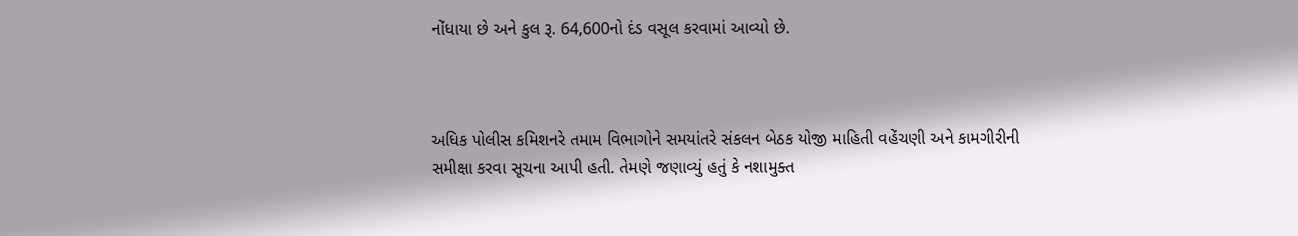નોંધાયા છે અને કુલ રૂ. 64,600નો દંડ વસૂલ કરવામાં આવ્યો છે.



અધિક પોલીસ કમિશનરે તમામ વિભાગોને સમયાંતરે સંકલન બેઠક યોજી માહિતી વહેંચણી અને કામગીરીની સમીક્ષા કરવા સૂચના આપી હતી. તેમણે જણાવ્યું હતું કે નશામુક્ત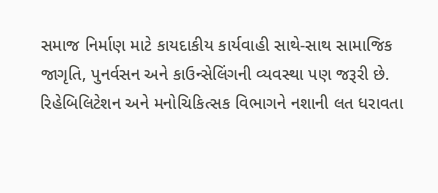સમાજ નિર્માણ માટે કાયદાકીય કાર્યવાહી સાથે-સાથ સામાજિક જાગૃતિ, પુનર્વસન અને કાઉન્સેલિંગની વ્યવસ્થા પણ જરૂરી છે. રિહેબિલિટેશન અને મનોચિકિત્સક વિભાગને નશાની લત ધરાવતા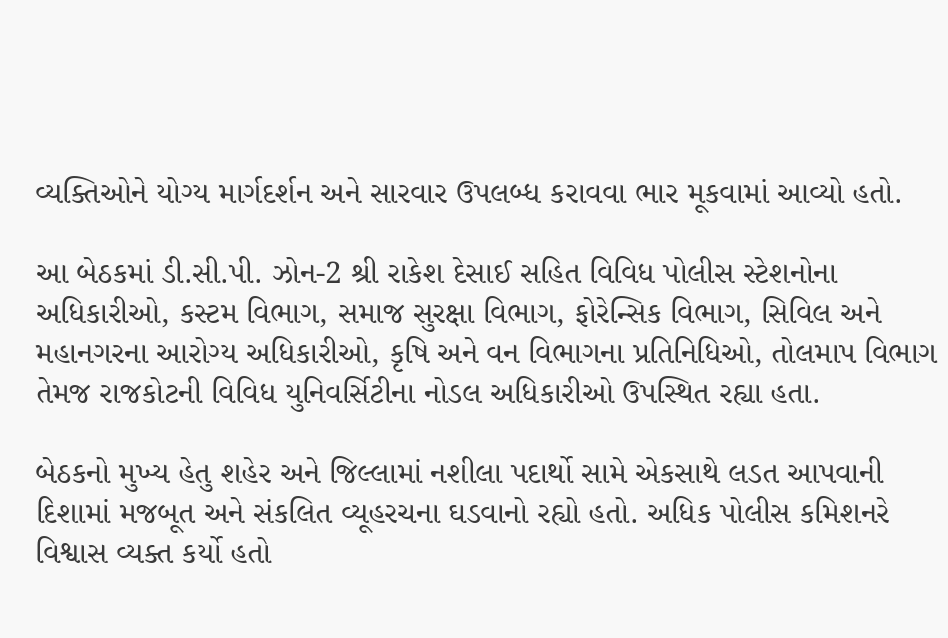વ્યક્તિઓને યોગ્ય માર્ગદર્શન અને સારવાર ઉપલબ્ધ કરાવવા ભાર મૂકવામાં આવ્યો હતો.

આ બેઠકમાં ડી.સી.પી. ઝોન-2 શ્રી રાકેશ દેસાઈ સહિત વિવિધ પોલીસ સ્ટેશનોના અધિકારીઓ, કસ્ટમ વિભાગ, સમાજ સુરક્ષા વિભાગ, ફોરેન્સિક વિભાગ, સિવિલ અને મહાનગરના આરોગ્ય અધિકારીઓ, કૃષિ અને વન વિભાગના પ્રતિનિધિઓ, તોલમાપ વિભાગ તેમજ રાજકોટની વિવિધ યુનિવર્સિટીના નોડલ અધિકારીઓ ઉપસ્થિત રહ્યા હતા.

બેઠકનો મુખ્ય હેતુ શહેર અને જિલ્લામાં નશીલા પદાર્થો સામે એકસાથે લડત આપવાની દિશામાં મજબૂત અને સંકલિત વ્યૂહરચના ઘડવાનો રહ્યો હતો. અધિક પોલીસ કમિશનરે વિશ્વાસ વ્યક્ત કર્યો હતો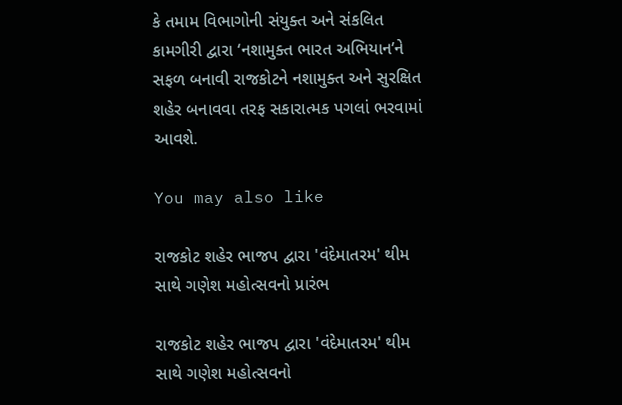કે તમામ વિભાગોની સંયુક્ત અને સંકલિત કામગીરી દ્વારા ‘નશામુક્ત ભારત અભિયાન’ને સફળ બનાવી રાજકોટને નશામુક્ત અને સુરક્ષિત શહેર બનાવવા તરફ સકારાત્મક પગલાં ભરવામાં આવશે.

You may also like

રાજકોટ શહેર ભાજપ દ્વારા 'વંદેમાતરમ' થીમ સાથે ગણેશ મહોત્સવનો પ્રારંભ

રાજકોટ શહેર ભાજપ દ્વારા 'વંદેમાતરમ' થીમ સાથે ગણેશ મહોત્સવનો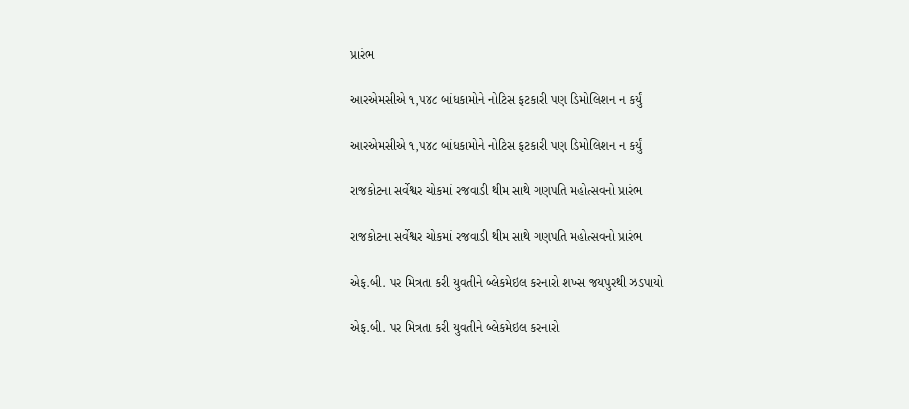પ્રારંભ

આરએમસીએ ૧,૫૪૮ બાંધકામોને નોટિસ ફટકારી પણ ડિમોલિશન ન કર્યું

આરએમસીએ ૧,૫૪૮ બાંધકામોને નોટિસ ફટકારી પણ ડિમોલિશન ન કર્યું

રાજકોટના સર્વેશ્વર ચોકમાં રજવાડી થીમ સાથે ગણપતિ મહોત્સવનો પ્રારંભ

રાજકોટના સર્વેશ્વર ચોકમાં રજવાડી થીમ સાથે ગણપતિ મહોત્સવનો પ્રારંભ

એફ.બી. પર મિત્રતા કરી યુવતીને બ્લેકમેઇલ કરનારો શખ્સ જયપુરથી ઝડપાયો

એફ.બી. પર મિત્રતા કરી યુવતીને બ્લેકમેઇલ કરનારો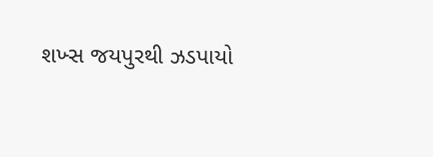શખ્સ જયપુરથી ઝડપાયો